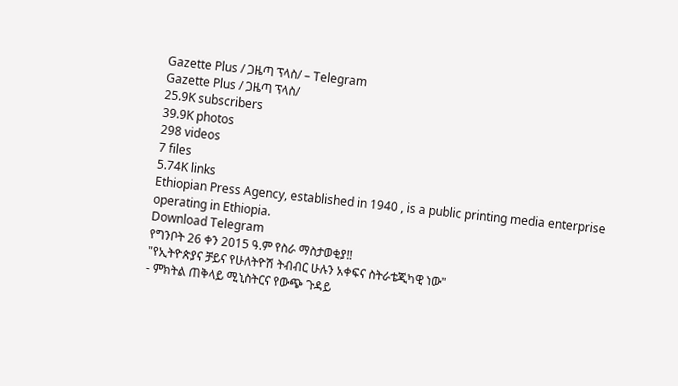Gazette Plus / ጋዜጣ ፕላስ/ – Telegram
Gazette Plus / ጋዜጣ ፕላስ/
25.9K subscribers
39.9K photos
298 videos
7 files
5.74K links
Ethiopian Press Agency, established in 1940 , is a public printing media enterprise operating in Ethiopia.
Download Telegram
የግንቦት 26 ቀን 2015 ዓ.ም የስራ ማስታወቂያ‼
"የኢትዮጵያና ቻይና የሁለትዮሽ ትብብር ሁሉን አቀፍና ስትራቴጂካዊ ነው"
- ምክትል ጠቅላይ ሚኒስትርና የውጭ ጉዳይ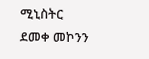ሚኒስትር ደመቀ መኮንን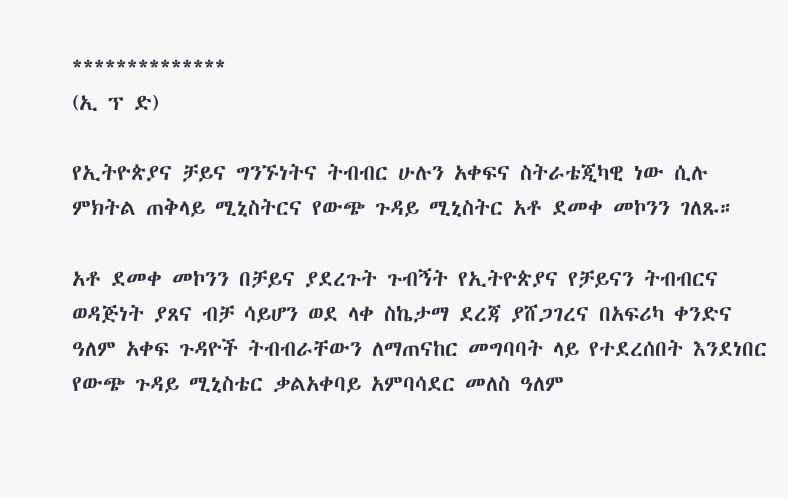**************
(ኢ ፕ ድ)

የኢትዮጵያና ቻይና ግንኙነትና ትብብር ሁሉን አቀፍና ስትራቴጂካዊ ነው ሲሉ ምክትል ጠቅላይ ሚኒስትርና የውጭ ጉዳይ ሚኒስትር አቶ ደመቀ መኮንን ገለጹ።

አቶ ደመቀ መኮንን በቻይና ያደረጉት ጉብኝት የኢትዮጵያና የቻይናን ትብብርና ወዳጅነት ያጸና ብቻ ሳይሆን ወደ ላቀ ስኬታማ ደረጃ ያሸጋገረና በአፍሪካ ቀንድና ዓለም አቀፍ ጉዳዮች ትብብራቸውን ለማጠናከር መግባባት ላይ የተደረሰበት እንደነበር የውጭ ጉዳይ ሚኒስቴር ቃልአቀባይ አምባሳደር መለስ ዓለም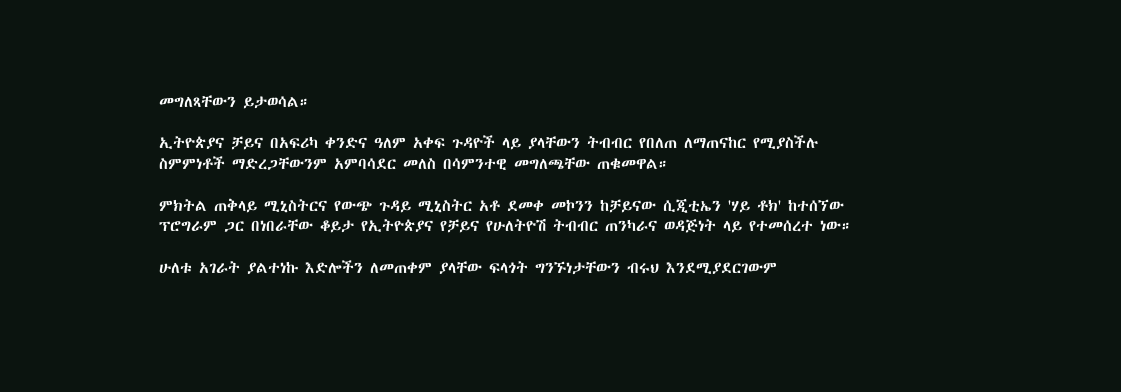መግለጻቸውን ይታወሳል።

ኢትዮጵያና ቻይና በአፍሪካ ቀንድና ዓለም አቀፍ ጉዳዮች ላይ ያላቸውን ትብብር የበለጠ ለማጠናከር የሚያስችሉ
ስምምነቶች ማድረጋቸውንም አምባሳደር መለስ በሳምንተዊ መግለጫቸው ጠቁመዋል።

ምክትል ጠቅላይ ሚኒስትርና የውጭ ጉዳይ ሚኒስትር አቶ ደመቀ መኮንን ከቻይናው ሲጂቲኤን 'ሃይ ቶክ' ከተሰኘው ፕሮግራም ጋር በነበራቸው ቆይታ የኢትዮጵያና የቻይና የሁለትዮሽ ትብብር ጠንካራና ወዳጅነት ላይ የተመሰረተ ነው።

ሁለቱ አገራት ያልተነኩ እድሎችን ለመጠቀም ያላቸው ፍላጎት ግንኙነታቸውን ብሩህ እንደሚያደርገውም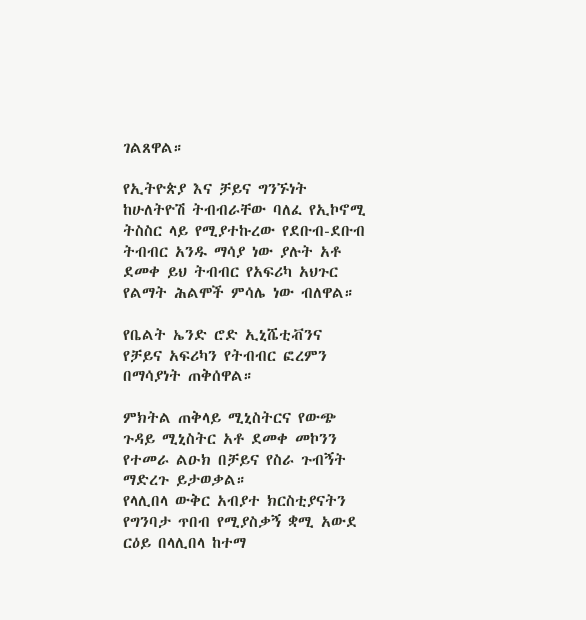ገልጸዋል።

የኢትዮጵያ እና ቻይና ግንኙነት ከሁለትዮሽ ትብብራቸው ባለፈ የኢኮኖሚ ትስስር ላይ የሚያተኩረው የደቡብ-ደቡብ ትብብር አንዱ ማሳያ ነው ያሉት አቶ ደመቀ ይህ ትብብር የአፍሪካ አህጉር የልማት ሕልሞች ምሳሌ ነው ብለዋል።

የቤልት ኤንድ ሮድ ኢኒሼቲቭንና የቻይና አፍሪካን የትብብር ፎረምን በማሳያነት ጠቅሰዋል።

ምክትል ጠቅላይ ሚኒስትርና የውጭ ጉዳይ ሚኒስትር አቶ ደመቀ መኮንን የተመራ ልዑክ በቻይና የስራ ጉብኝት ማድረጉ ይታወቃል።
የላሊበላ ውቅር አብያተ ክርስቲያናትን የግንባታ ጥበብ የሚያስቃኝ ቋሚ አውደ ርዕይ በላሊበላ ከተማ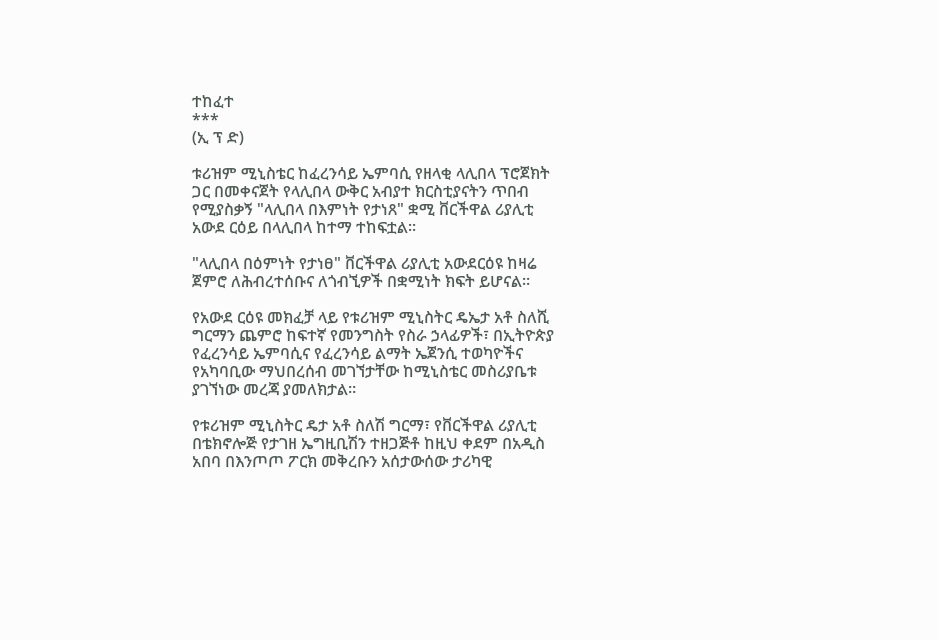ተከፈተ
***
(ኢ ፕ ድ)

ቱሪዝም ሚኒስቴር ከፈረንሳይ ኤምባሲ የዘላቂ ላሊበላ ፕሮጀክት ጋር በመቀናጀት የላሊበላ ውቅር አብያተ ክርስቲያናትን ጥበብ የሚያስቃኝ "ላሊበላ በእምነት የታነጸ" ቋሚ ቨርችዋል ሪያሊቲ አውደ ርዕይ በላሊበላ ከተማ ተከፍቷል።

"ላሊበላ በዕምነት የታነፀ" ቨርችዋል ሪያሊቲ አውደርዕዩ ከዛሬ ጀምሮ ለሕብረተሰቡና ለጎብኚዎች በቋሚነት ክፍት ይሆናል።

የአውደ ርዕዩ መክፈቻ ላይ የቱሪዝም ሚኒስትር ዴኤታ አቶ ስለሺ ግርማን ጨምሮ ከፍተኛ የመንግስት የስራ ኃላፊዎች፣ በኢትዮጵያ የፈረንሳይ ኤምባሲና የፈረንሳይ ልማት ኤጀንሲ ተወካዮችና የአካባቢው ማህበረሰብ መገኘታቸው ከሚኒስቴር መስሪያቤቱ ያገኘነው መረጃ ያመለክታል።

የቱሪዝም ሚኒስትር ዴታ አቶ ስለሽ ግርማ፣ የቨርችዋል ሪያሊቲ በቴክኖሎጅ የታገዘ ኤግዚቢሽን ተዘጋጅቶ ከዚህ ቀደም በአዲስ አበባ በእንጦጦ ፖርክ መቅረቡን አሰታውሰው ታሪካዊ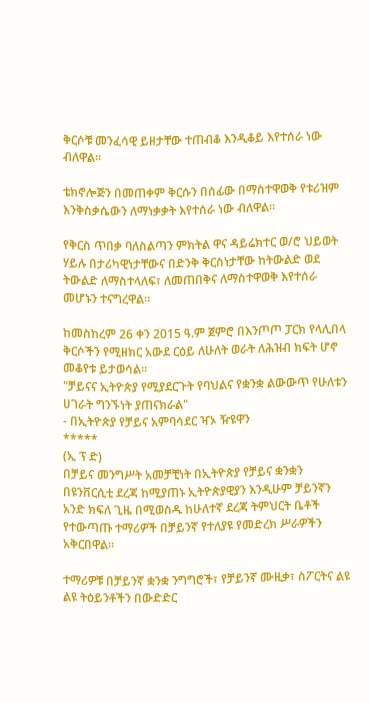ቅርሶቹ መንፈሳዊ ይዘታቸው ተጠብቆ እንዲቆይ እየተሰራ ነው ብለዋል።

ቴክኖሎጅን በመጠቀም ቅርሱን በሰፊው በማስተዋወቅ የቱሪዝም እንቅስቃሴውን ለማነቃቃት እየተሰራ ነው ብለዋል።

የቅርስ ጥበቃ ባለስልጣን ምክትል ዋና ዳይሬክተር ወ/ሮ ህይወት ሃይሉ በታሪካዊነታቸውና በድንቅ ቅርስነታቸው ከትውልድ ወደ ትውልድ ለማስተላለፍ፣ ለመጠበቅና ለማስተዋወቅ እየተሰራ መሆኑን ተናግረዋል።

ከመስከረም 26 ቀን 2015 ዓ.ም ጀምሮ በእንጦጦ ፓርክ የላሊበላ ቅርሶችን የሚዘክር አውደ ርዕይ ለሁለት ወራት ለሕዝብ ክፍት ሆኖ መቆየቱ ይታወሳል።
"ቻይናና ኢትዮጵያ የሚያደርጉት የባህልና የቋንቋ ልውውጥ የሁለቱን ሀገራት ግንኙነት ያጠናክራል"
- በኢትዮጵያ የቻይና አምባሳደር ዣኦ ዥዩዋን
*****
(ኢ ፕ ድ)
በቻይና መንግሥት አመቻቺነት በኢትዮጵያ የቻይና ቋንቋን በዩንቨርሲቲ ደረጃ ከሚያጠኑ ኢትዮጵያዊያን እንዲሁም ቻይንኛን አንድ ክፍለ ጊዜ በሚወስዱ ከሁለተኛ ደረጃ ትምህርት ቤቶች የተውጣጡ ተማሪዎች በቻይንኛ የተለያዩ የመድረክ ሥራዎችን አቅርበዋል።

ተማሪዎቹ በቻይንኛ ቋንቋ ንግግሮች፣ የቻይንኛ ሙዚቃ፣ ስፖርትና ልዩ ልዩ ትዕይንቶችን በውድድር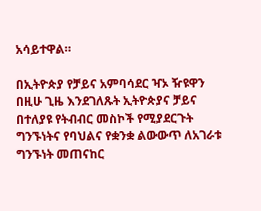አሳይተዋል።

በኢትዮጵያ የቻይና አምባሳደር ዣኦ ዥዩዋን በዚሁ ጊዜ እንደገለጹት ኢትዮጵያና ቻይና በተለያዩ የትብብር መስኮች የሚያደርጉት ግንኙነትና የባህልና የቋንቋ ልውውጥ ለአገራቱ ግንኙነት መጠናከር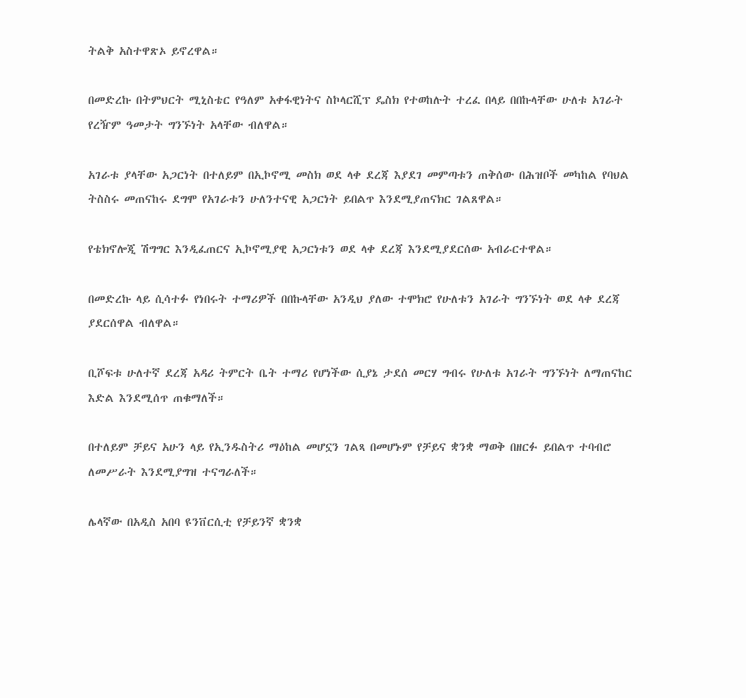ትልቅ አስተዋጽኦ ይኖረዋል።

በመድረኩ በትምህርት ሚኒስቴር የዓለም አቀፋዊነትና ስኮላርሺፕ ዴስክ የተወከሉት ተረፈ በላይ በበኩላቸው ሁለቱ አገራት የረዥም ዓመታት ግንኙነት አላቸው ብለዋል።

አገራቱ ያላቸው አጋርነት በተለይም በኢኮኖሚ መስክ ወደ ላቀ ደረጃ እያደገ መምጣቱን ጠቅሰው በሕዝቦች መካከል የባህል ትስስሩ መጠናከሩ ደግሞ የአገራቱን ሁለንተናዊ አጋርነት ይበልጥ እንደሚያጠናክር ገልጸዋል።

የቴክኖሎጂ ሽግግር እንዲፈጠርና ኢኮኖሚያዊ አጋርነቱን ወደ ላቀ ደረጃ እንደሚያደርሰው አብራርተዋል።

በመድረኩ ላይ ሲሳተፉ የነበሩት ተማሪዎች በበኩላቸው አንዲህ ያለው ተሞክሮ የሁለቱን አገራት ግንኙነት ወደ ላቀ ደረጃ ያደርሰዋል ብለዋል።

ቢሾፍቱ ሁለተኛ ደረጃ አዳሪ ትምርት ቤት ተማሪ የሆነችው ሲያኔ ታደሰ መርሃ ግብሩ የሁለቱ አገራት ግንኙነት ለማጠናከር እድል እንደሚሰጥ ጠቁማለች።

በተለይም ቻይና አሁን ላይ የኢንዱስትሪ ማዕከል መሆኗን ገልጻ በመሆኑም የቻይና ቋንቋ ማወቅ በዘርፉ ይበልጥ ተባብሮ ለመሥራት እንደሚያግዝ ተናግራለች።

ሌላኛው በአዲስ አበባ ዩንቨርሲቲ የቻይንኛ ቋንቋ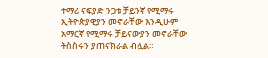ተማሪ ናፍያድ ንጋቱ ቻይንኛ የሚማሩ ኢትዮጵያዊያን መኖራቸው እንዲሁም አማርኛ የሚማሩ ቻይናውያን መኖራቸው ትስስሩን ያጠናክራል ብሏል።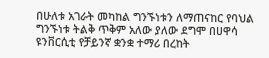በሁለቱ አገራት መካከል ግንኙነቱን ለማጠናከር የባህል ግንኙነቱ ትልቅ ጥቅም አለው ያለው ደግሞ በሀዋሳ ዩንቨርሲቲ የቻይንኛ ቋንቋ ተማሪ በረከት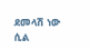ደመላሽ ነው ሲል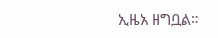ኢዜአ ዘግቧል።